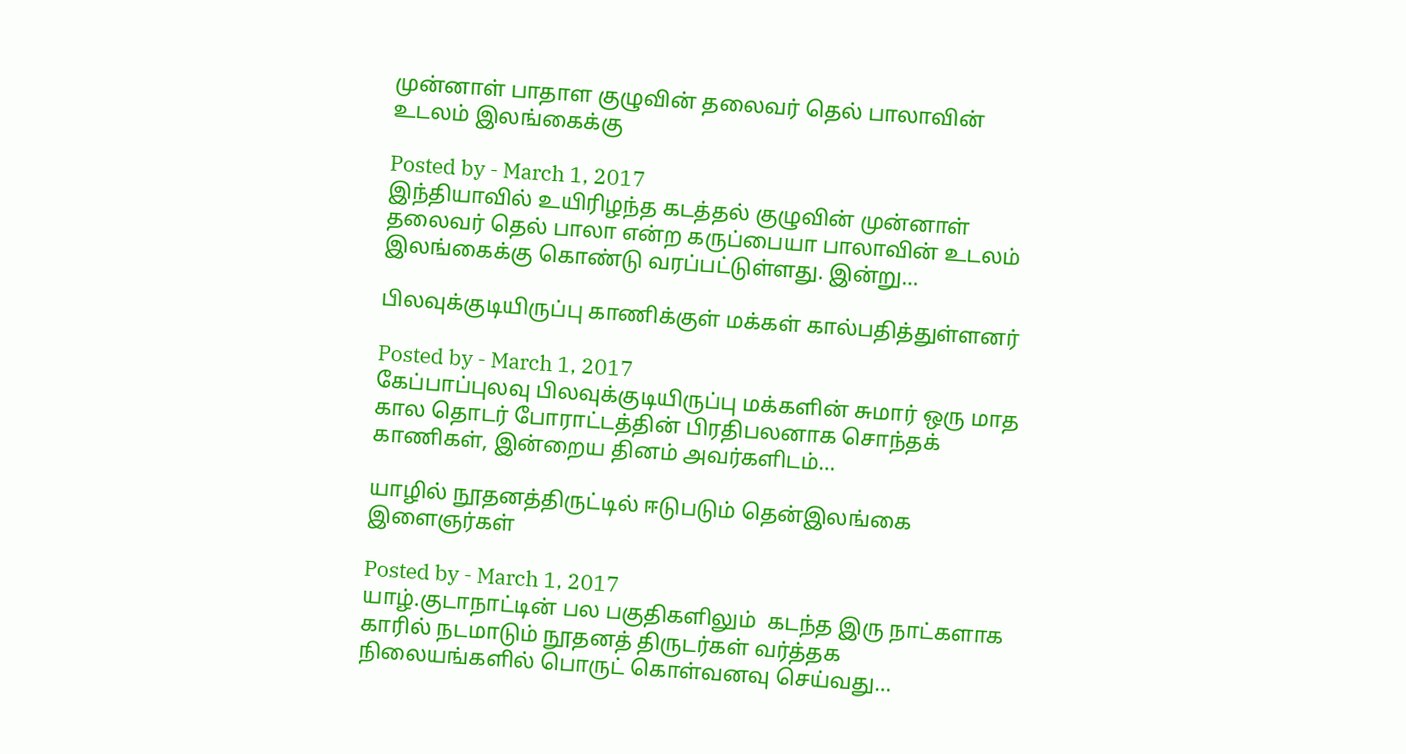முன்னாள் பாதாள குழுவின் தலைவர் தெல் பாலாவின் உடலம் இலங்கைக்கு

Posted by - March 1, 2017
இந்தியாவில் உயிரிழந்த கடத்தல் குழுவின் முன்னாள் தலைவர் தெல் பாலா என்ற கருப்பையா பாலாவின் உடலம் இலங்கைக்கு கொண்டு வரப்பட்டுள்ளது. இன்று…

பிலவுக்குடியிருப்பு காணிக்குள் மக்கள் கால்பதித்துள்ளனர்

Posted by - March 1, 2017
கேப்பாப்புலவு பிலவுக்குடியிருப்பு மக்களின் சுமார் ஒரு மாத கால தொடர் போராட்டத்தின் பிரதிபலனாக சொந்தக் காணிகள், இன்றைய தினம் அவர்களிடம்…

யாழில் நூதனத்திருட்டில் ஈடுபடும் தென்இலங்கை இளைஞர்கள்

Posted by - March 1, 2017
யாழ்.குடாநாட்டின் பல பகுதிகளிலும்  கடந்த இரு நாட்களாக  காரில் நடமாடும் நூதனத் திருடர்கள் வர்த்தக நிலையங்களில் பொருட் கொள்வனவு செய்வது…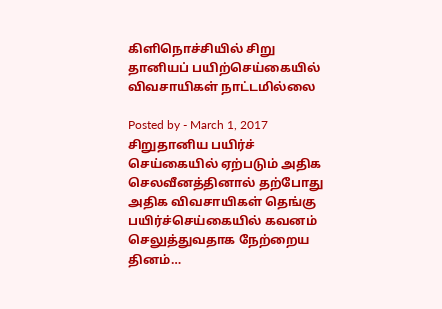கிளிநொச்சியில் சிறு தானியப் பயிற்செய்கையில் விவசாயிகள் நாட்டமில்லை

Posted by - March 1, 2017
சிறுதானிய பயிர்ச் செய்கையில் ஏற்படும் அதிக செலவீனத்தினால் தற்போது அதிக விவசாயிகள் தெங்கு பயிர்ச்செய்கையில் கவனம் செலுத்துவதாக நேற்றைய தினம்…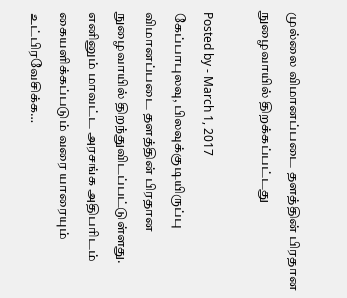முல்லை விமானப்படை தளத்தின் பிரதான நுழைவாயில் திறக்கப்பட்டது

Posted by - March 1, 2017
கேப்பாபுலவு, பிலவுக்குடியிருப்பு   விமானப்படை தளத்தின் பிரதான நுழைவாயில் திறந்துவிடப்பட்டுள்ளது. எனினும் மாவட்ட அரசங்க அதிபரிடம் கையளிக்கப்படும் வரை யாரையும் உட்பிரவேசிக்க…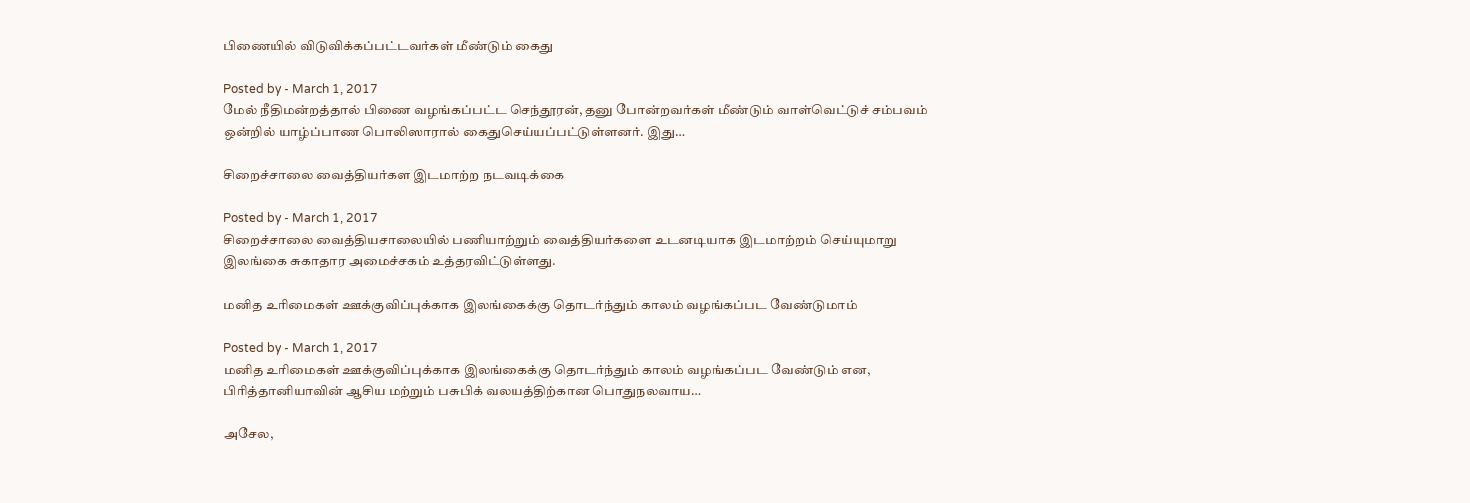பிணையில் விடுவிக்கப்பட்டவர்கள் மீண்டும் கைது

Posted by - March 1, 2017
மேல் நீதிமன்றத்தால் பிணை வழங்கப்பட்ட செந்தூரன், தனு போன்றவர்கள் மீண்டும் வாள்வெட்டுச் சம்பவம் ஒன்றில் யாழ்ப்பாண பொலிஸாரால் கைதுசெய்யப்பட்டுள்ளனர். இது…

சிறைச்சாலை வைத்தியர்கள இடமாற்ற நடவடிக்கை

Posted by - March 1, 2017
சிறைச்சாலை வைத்தியசாலையில் பணியாற்றும் வைத்தியர்களை உடனடியாக இடமாற்றம் செய்யுமாறு இலங்கை சுகாதார அமைச்சகம் உத்தரவிட்டுள்ளது.

மனித உரிமைகள் ஊக்குவிப்புக்காக இலங்கைக்கு தொடர்ந்தும் காலம் வழங்கப்பட வேண்டுமாம்

Posted by - March 1, 2017
மனித உரிமைகள் ஊக்குவிப்புக்காக இலங்கைக்கு தொடர்ந்தும் காலம் வழங்கப்பட வேண்டும் என, பிரித்தானியாவின் ஆசிய மற்றும் பசுபிக் வலயத்திற்கான பொதுநலவாய…

அசேல,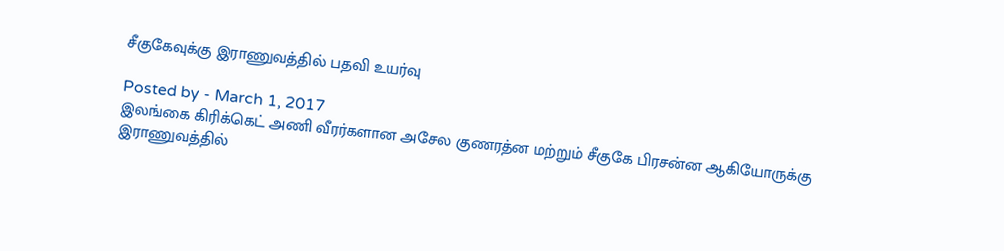சீகுகேவுக்கு இராணுவத்தில் பதவி உயர்வு

Posted by - March 1, 2017
இலங்கை கிரிக்கெட் அணி வீரர்களான அசேல குணரத்ன மற்றும் சீகுகே பிரசன்ன ஆகியோருக்கு இராணுவத்தில்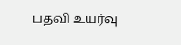பதவி உயர்வு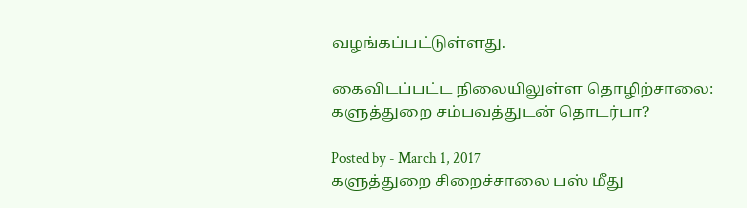வழங்கப்பட்டுள்ளது.

கைவிடப்பட்ட நிலையிலுள்ள தொழிற்சாலை: களுத்துறை சம்பவத்துடன் தொடர்பா?

Posted by - March 1, 2017
களுத்துறை சிறைச்சாலை பஸ் மீது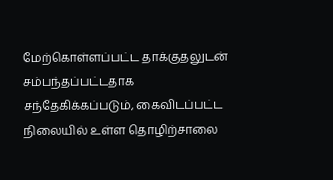மேற்கொள்ளப்பட்ட தாக்குதலுடன் சம்பந்தப்பட்டதாக சந்தேகிக்கப்படும், கைவிடப்பட்ட நிலையில் உள்ள தொழிற்சாலை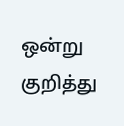ஒன்று குறித்து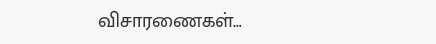விசாரணைகள்…